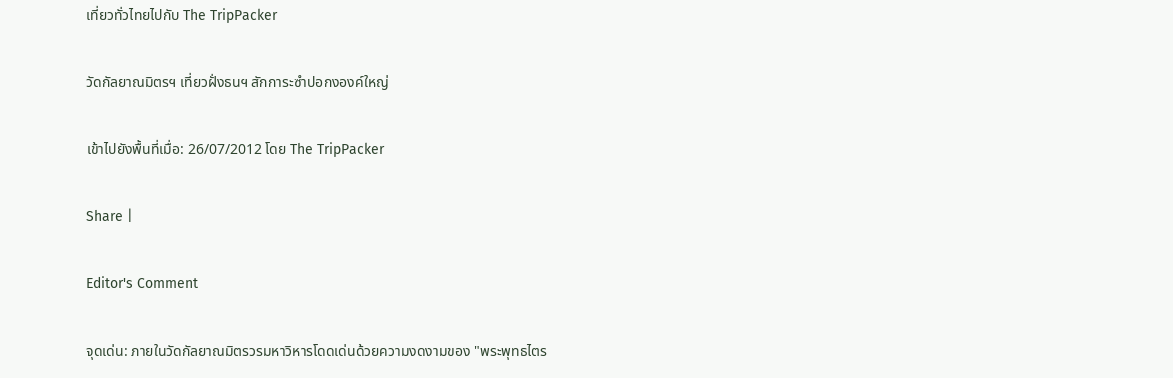เที่ยวทั่วไทยไปกับ The TripPacker

วัดกัลยาณมิตรฯ เที่ยวฝั่งธนฯ สักการะซำปอกงองค์ใหญ่

เข้าไปยังพื้นที่เมื่อ: 26/07/2012 โดย The TripPacker

Share |

Editor's Comment

จุดเด่น: ภายในวัดกัลยาณมิตรวรมหาวิหารโดดเด่นด้วยความงดงามของ "พระพุทธไตร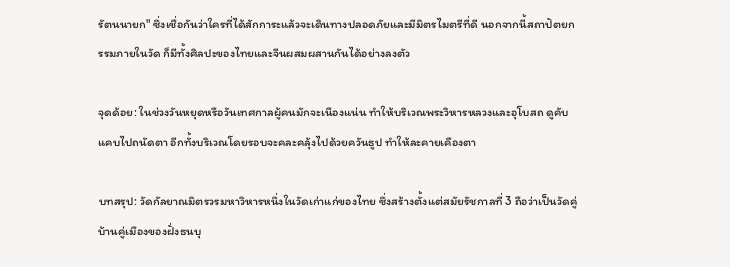รัตนนายก" ซึ่งเชื่อกันว่าใครที่ได้สักการะแล้วจะเดินทางปลอดภัยและมีมิตรไมตรีที่ดี นอกจากนี้สถาปัตยกรรมภายในวัด ก็มีทั้งศิลปะของไทยและจีนผสมผสานกันได้อย่างลงตัว

จุดด้อย: ในช่วงวันหยุดหรือวันเทศกาลผู้คนมักจะเนืองแน่น ทำให้บริเวณพระวิหารหลวงและอุโบสถ ดูคับแคบไปถนัดตา อีกทั้งบริเวณโดยรอบจะคละคลุ้งไปด้วยควันธูป ทำให้ละคายเคืองตา

บทสรุป: วัดกัลยาณมิตรวรมหาวิหารหนึ่งในวัดเก่าแก่ของไทย ซึ่งสร้างตั้งแต่สมัยรัชกาลที่ 3 ถือว่าเป็นวัดคู่บ้านคู่เมืองของฝั่งธนบุ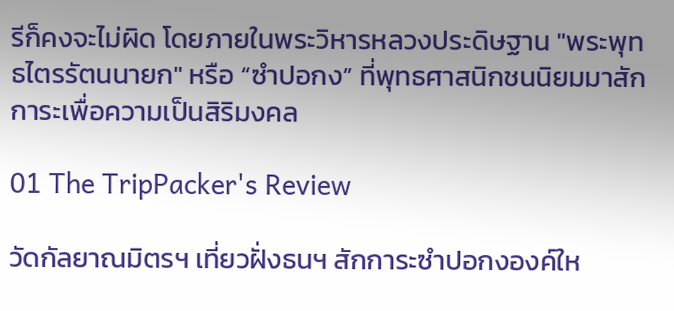รีก็คงจะไม่ผิด โดยภายในพระวิหารหลวงประดิษฐาน "พระพุทธไตรรัตนนายก" หรือ “ซำปอกง” ที่พุทธศาสนิกชนนิยมมาสักการะเพื่อความเป็นสิริมงคล

01 The TripPacker's Review

วัดกัลยาณมิตรฯ เที่ยวฝั่งธนฯ สักการะซำปอกงองค์ให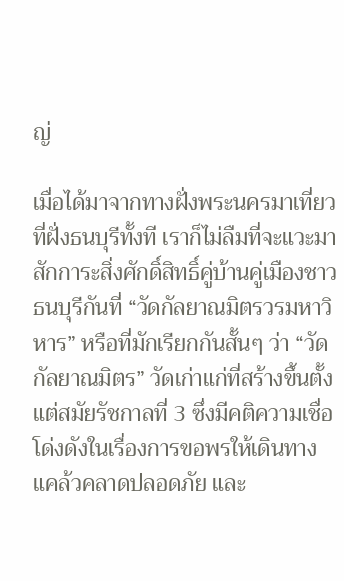ญ่

เมื่อได้มาจากทางฝั่งพระนครมาเที่ยวที่ฝั่งธนบุรีทั้งที เราก็ไม่ลืมที่จะแวะมาสักการะสิ่งศักดิ์สิทธิ์คู่บ้านคู่เมืองชาวธนบุรีกันที่ “วัดกัลยาณมิตรวรมหาวิหาร” หรือที่มักเรียกกันสั้นๆ ว่า “วัดกัลยาณมิตร” วัดเก่าแก่ที่สร้างขึ้นตั้งแต่สมัยรัชกาลที่ 3 ซึ่งมีคติความเชื่อโด่งดังในเรื่องการขอพรให้เดินทางแคล้วคลาดปลอดภัย และ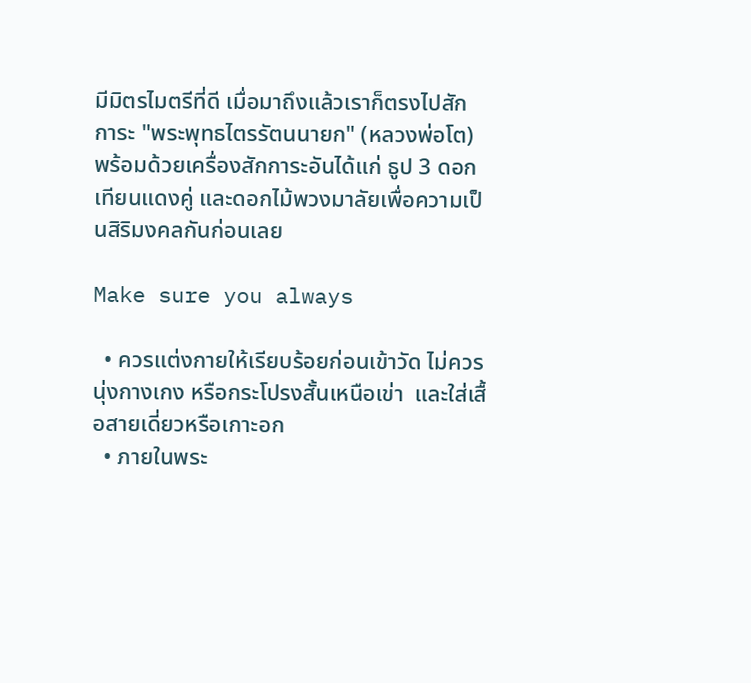มีมิตรไมตรีที่ดี เมื่อมาถึงแล้วเราก็ตรงไปสักการะ "พระพุทธไตรรัตนนายก" (หลวงพ่อโต) พร้อมด้วยเครื่องสักการะอันได้แก่ ธูป 3 ดอก เทียนแดงคู่ และดอกไม้พวงมาลัยเพื่อความเป็นสิริมงคลกันก่อนเลย

Make sure you always

  • ควรแต่งกายให้เรียบร้อยก่อนเข้าวัด ไม่ควรนุ่งกางเกง หรือกระโปรงสั้นเหนือเข่า  และใส่เสื้อสายเดี่ยวหรือเกาะอก
  • ภายในพระ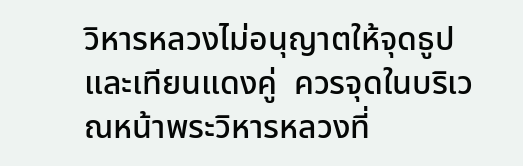วิหารหลวงไม่อนุญาตให้จุดธูปและเทียนแดงคู่  ควรจุดในบริเวณหน้าพระวิหารหลวงที่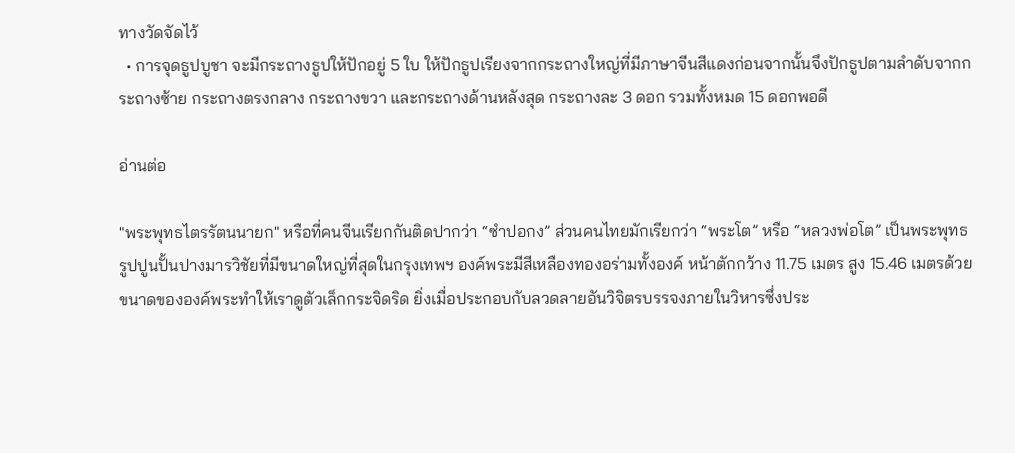ทางวัดจัดไว้
  • การจุดธูปบูชา จะมีกระถางธูปให้ปักอยู่ 5 ใบ ให้ปักธูปเรียงจากกระถางใหญ่ที่มีภาษาจีนสีแดงก่อนจากนั้นจึงปักธูปตามลำดับจากกระถางซ้าย กระถางตรงกลาง กระถางขวา และกระถางด้านหลังสุด กระถางละ 3 ดอก รวมทั้งหมด 15 ดอกพอดี

อ่านต่อ

"พระพุทธไตรรัตนนายก" หรือที่คนจีนเรียกกันติดปากว่า “ซำปอกง” ส่วนคนไทยมักเรียกว่า “พระโต” หรือ “หลวงพ่อโต” เป็นพระพุทธรูปปูนปั้นปางมารวิชัยที่มีขนาดใหญ่ที่สุดในกรุงเทพฯ องค์พระมีสีเหลืองทองอร่ามทั้งองค์ หน้าตักกว้าง 11.75 เมตร สูง 15.46 เมตรด้วยขนาดขององค์พระทำให้เราดูตัวเล็กกระจิดริด ยิ่งเมื่อประกอบกับลวดลายอันวิจิตรบรรจงภายในวิหารซึ่งประ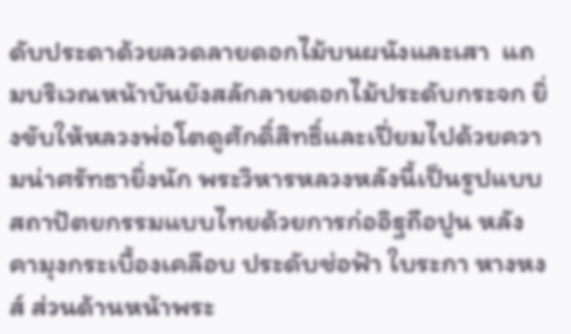ดับประดาด้วยลวดลายดอกไม้บนผนังและเสา  แถมบริเวณหน้าบันยังสลักลายดอกไม้ประดับกระจก ยิ่งขับให้หลวงพ่อโตดูศักดิ์สิทธิ์และเปี่ยมไปด้วยความน่าศรัทธายิ่งนัก พระวิหารหลวงหลังนี้เป็นรูปแบบสถาปัตยกรรมแบบไทยด้วยการก่ออิฐถือปูน หลังคามุงกระเบื้องเคลือบ ประดับช่อฟ้า ใบระกา หางหงส์ ส่วนด้านหน้าพระ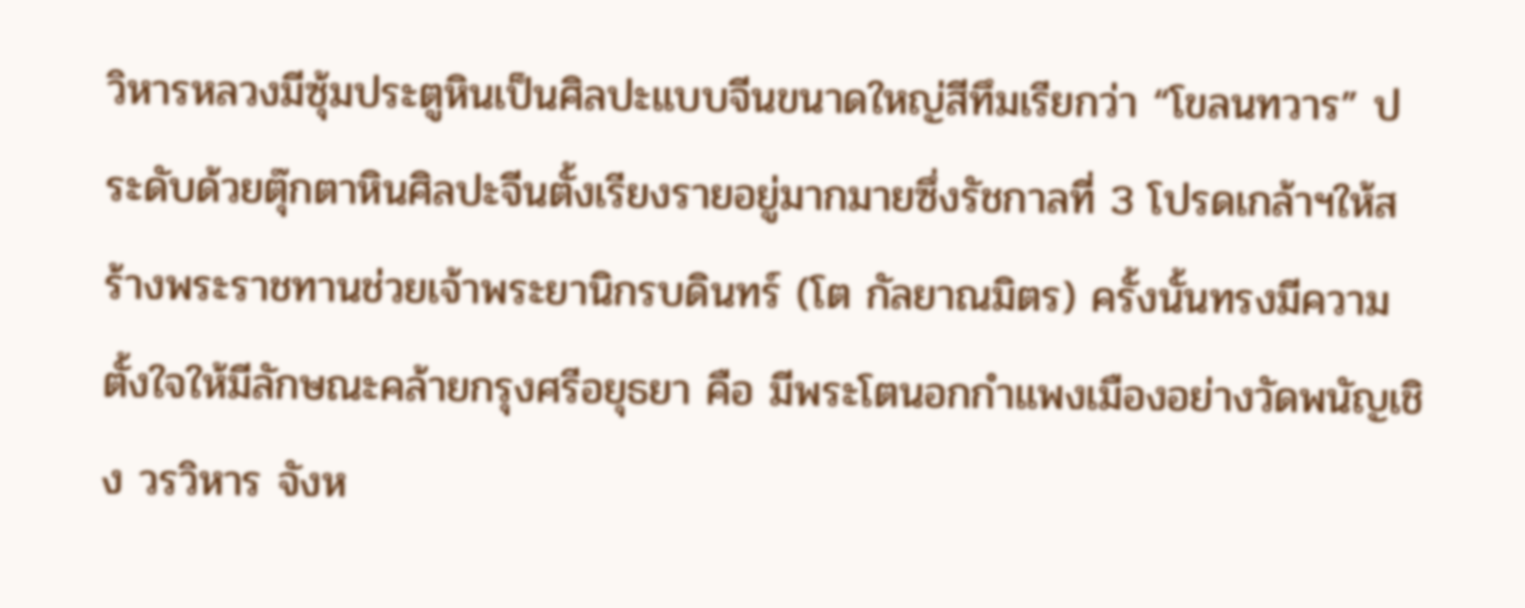วิหารหลวงมีซุ้มประตูหินเป็นศิลปะแบบจีนขนาดใหญ่สีทึมเรียกว่า “โขลนทวาร” ประดับด้วยตุ๊กตาหินศิลปะจีนตั้งเรียงรายอยู่มากมายซึ่งรัชกาลที่ 3 โปรดเกล้าฯให้สร้างพระราชทานช่วยเจ้าพระยานิกรบดินทร์ (โต กัลยาณมิตร) ครั้งนั้นทรงมีความตั้งใจให้มีลักษณะคล้ายกรุงศรีอยุธยา คือ มีพระโตนอกกำแพงเมืองอย่างวัดพนัญเชิง วรวิหาร จังห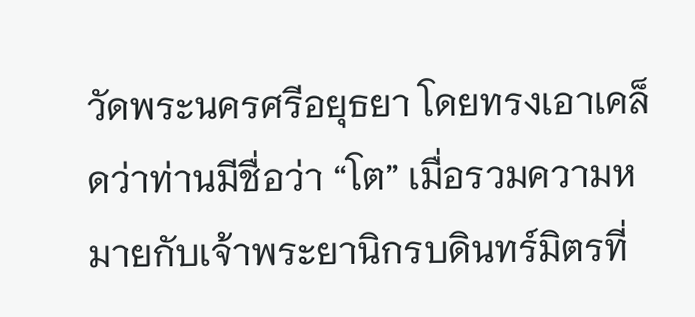วัดพระนครศรีอยุธยา โดยทรงเอาเคล็ดว่าท่านมีชื่อว่า “โต” เมื่อรวมความหมายกับเจ้าพระยานิกรบดินทร์มิตรที่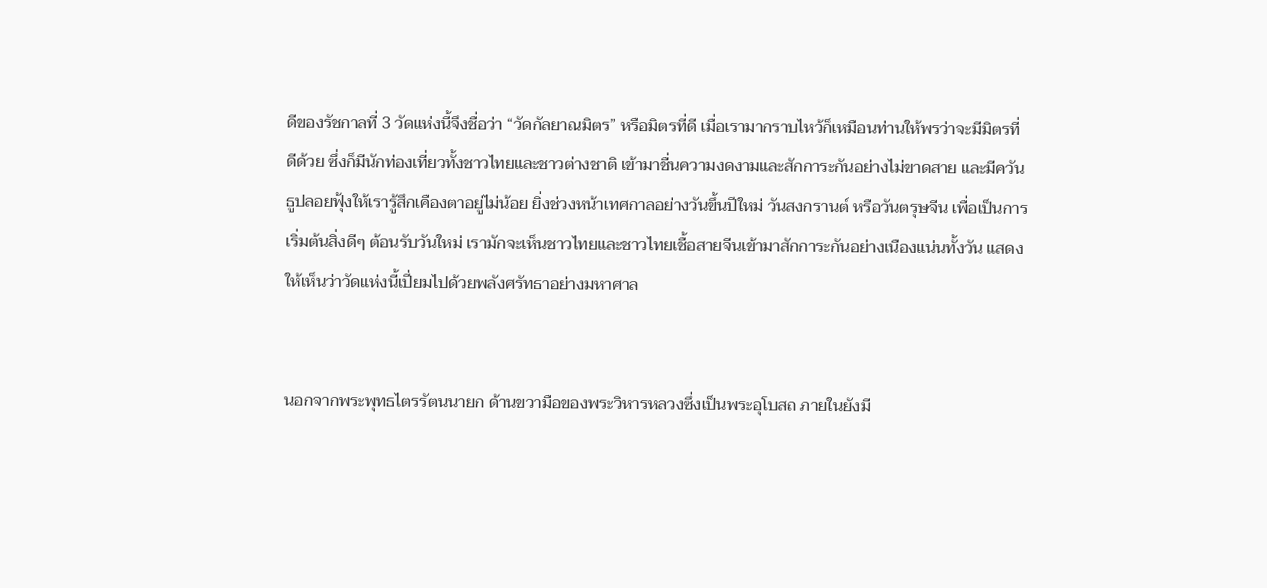ดีของรัชกาลที่ 3 วัดแห่งนี้จึงชื่อว่า “วัดกัลยาณมิตร” หรือมิตรที่ดี เมื่อเรามากราบไหว้ก็เหมือนท่านให้พรว่าจะมีมิตรที่ดีด้วย ซึ่งก็มีนักท่องเที่ยวทั้งชาวไทยและชาวต่างชาติ เข้ามาชื่นความงดงามและสักการะกันอย่างไม่ขาดสาย และมีควันธูปลอยฟุ้งให้เรารู้สึกเคืองตาอยู่ไม่น้อย ยิ่งช่วงหน้าเทศกาลอย่างวันขึ้นปีใหม่ วันสงกรานต์ หรือวันตรุษจีน เพื่อเป็นการเริ่มต้นสิ่งดีๆ ต้อนรับวันใหม่ เรามักจะเห็นชาวไทยและชาวไทยเชื้อสายจีนเข้ามาสักการะกันอย่างเนืองแน่นทั้งวัน แสดงให้เห็นว่าวัดแห่งนี้เปี่ยมไปด้วยพลังศรัทธาอย่างมหาศาล


นอกจากพระพุทธไตรรัตนนายก ด้านขวามือของพระวิหารหลวงซึ่งเป็นพระอุโบสถ ภายในยังมี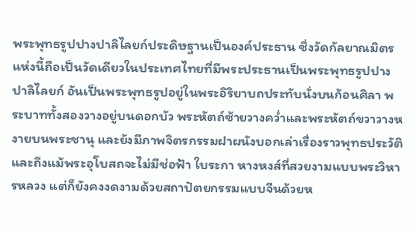พระพุทธรูปปางปาลิไลยก์ประดิษฐานเป็นองค์ประธาน ซึ่งวัดกัลยาณมิตรแห่งนี้ถือเป็นวัดเดียวในประเทศไทยที่มีพระประธานเป็นพระพุทธรูปปางปาลิไลยก์ อันเป็นพระพุทธรูปอยู่ในพระอิริยาบถประทับนั่งบนก้อนศิลา พระบาททั้งสองวางอยู่บนดอกบัว พระหัตถ์ซ้ายวางคว่ำและพระหัตถ์ขวาวางหงายบนพระชานุ และยังมีภาพจิตรกรรมฝาผนังบอกเล่าเรื่องราวพุทธประวัติและถึงแม้พระอุโบสถจะไม่มีช่อฟ้า ใบระกา หางหงส์ที่สวยงามแบบพระวิหารหลวง แต่ก็ยังคงงดงามด้วยสถาปัตยกรรมแบบจีนด้วยห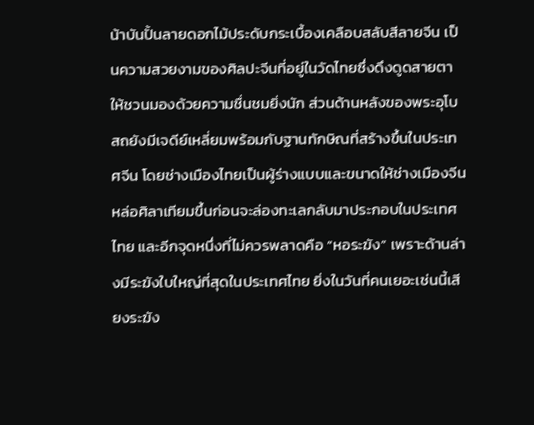น้าบันปั้นลายดอกไม้ประดับกระเบื้องเคลือบสลับสีลายจีน เป็นความสวยงามของศิลปะจีนที่อยู่ในวัดไทยซึ่งดึงดูดสายตาให้ชวนมองด้วยความชื่นชมยิ่งนัก ส่วนด้านหลังของพระอุโบสถยังมีเจดีย์เหลี่ยมพร้อมกับฐานทักษิณที่สร้างขึ้นในประเทศจีน โดยช่างเมืองไทยเป็นผู้ร่างแบบและขนาดให้ช่างเมืองจีนหล่อศิลาเทียมขึ้นก่อนจะล่องทะเลกลับมาประกอบในประเทศไทย และอีกจุดหนึ่งที่ไม่ควรพลาดคือ “หอระฆัง” เพราะด้านล่างมีระฆังใบใหญ่ที่สุดในประเทศไทย ยิ่งในวันที่คนเยอะเช่นนี้เสียงระฆัง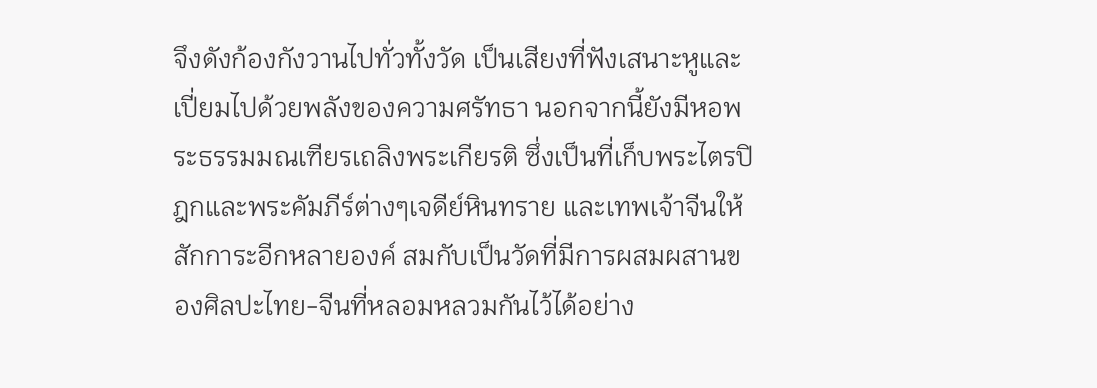จึงดังก้องกังวานไปทั่วทั้งวัด เป็นเสียงที่ฟังเสนาะหูและเปี่ยมไปด้วยพลังของความศรัทธา นอกจากนี้ยังมีหอพระธรรมมณเฑียรเถลิงพระเกียรติ ซึ่งเป็นที่เก็บพระไตรปิฎกและพระคัมภีร์ต่างๆเจดีย์หินทราย และเทพเจ้าจีนให้สักการะอีกหลายองค์ สมกับเป็นวัดที่มีการผสมผสานของศิลปะไทย-จีนที่หลอมหลวมกันไว้ได้อย่าง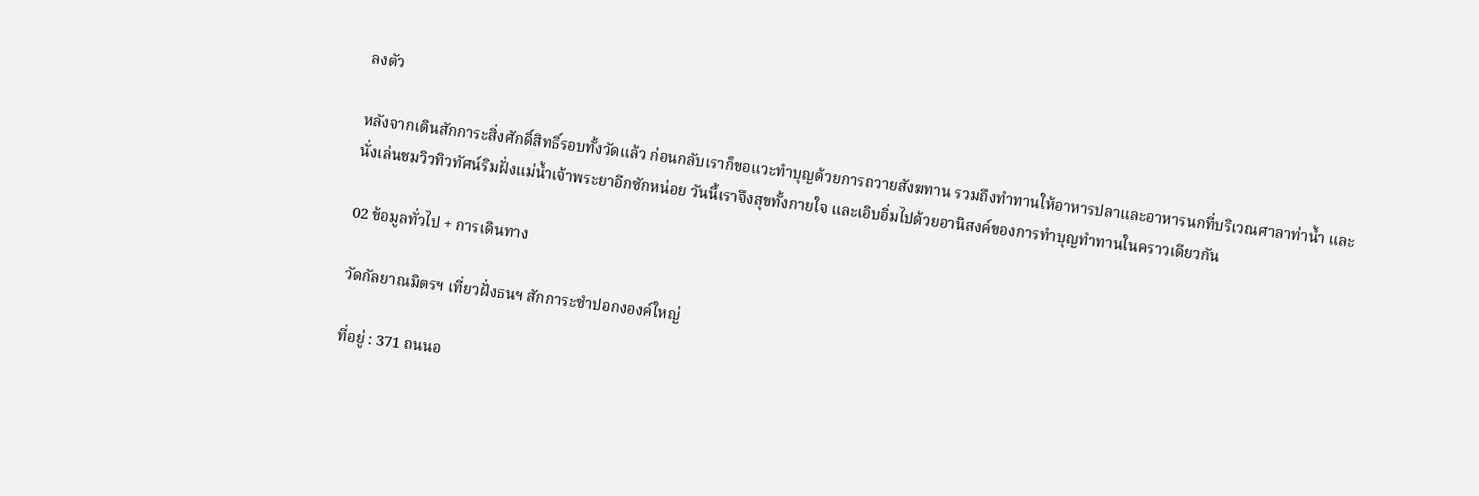ลงตัว

หลังจากเดินสักการะสิ่งศักดิ์สิทธิ์รอบทั้งวัดแล้ว ก่อนกลับเราก็ขอแวะทำบุญด้วยการถวายสังฆทาน รวมถึงทำทานให้อาหารปลาและอาหารนกที่บริเวณศาลาท่าน้ำ และนั่งเล่นชมวิวทิวทัศน์ริมฝั่งแม่น้ำเจ้าพระยาอีกซักหน่อย วันนี้เราจึงสุขทั้งกายใจ และเอิบอิ่มไปด้วยอานิสงค์ของการทำบุญทำทานในคราวเดียวกัน

02 ข้อมูลทั่วไป + การเดินทาง

วัดกัลยาณมิตรฯ เที่ยวฝั่งธนฯ สักการะซำปอกงองค์ใหญ่

ที่อยู่ : 371 ถนนอ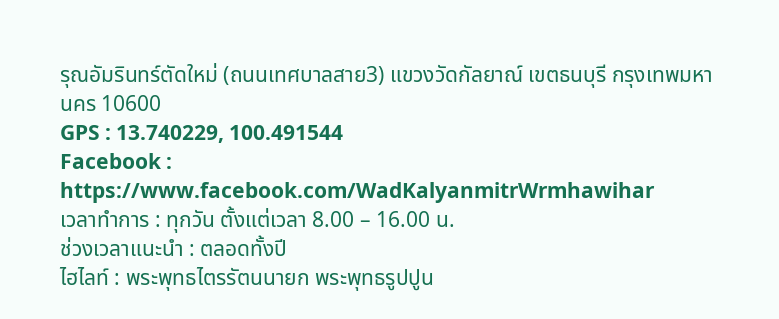รุณอัมรินทร์ตัดใหม่ (ถนนเทศบาลสาย3) แขวงวัดกัลยาณ์ เขตธนบุรี กรุงเทพมหานคร 10600
GPS : 13.740229, 100.491544
Facebook : https://www.facebook.com/WadKalyanmitrWrmhawihar
เวลาทำการ : ทุกวัน ตั้งแต่เวลา 8.00 – 16.00 น.
ช่วงเวลาแนะนำ : ตลอดทั้งปี
ไฮไลท์ : พระพุทธไตรรัตนนายก พระพุทธรูปปูน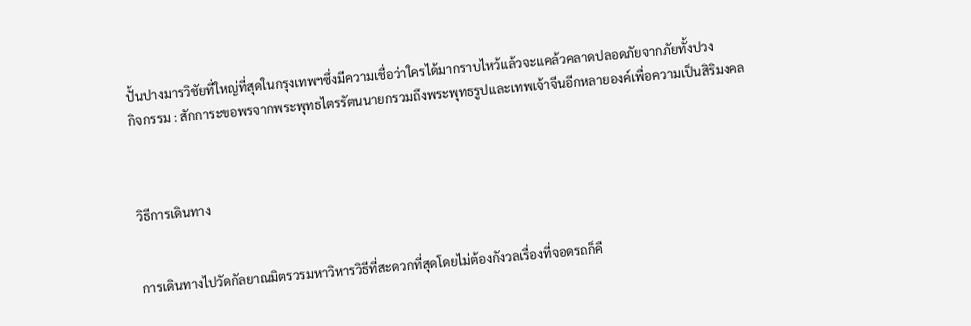ปั้นปางมารวิชัยที่ใหญ่ที่สุดในกรุงเทพฯซึ่งมีความเชื่อว่าใครได้มากราบไหว้แล้วจะแคล้วคลาดปลอดภัยจากภัยทั้งปวง
กิจกรรม : สักการะขอพรจากพระพุทธไตรรัตนนายกรวมถึงพระพุทธรูปและเทพเจ้าจีนอีกหลายองค์เพื่อความเป็นสิริมงคล



วิธีการเดินทาง


การเดินทางไปวัดกัลยาณมิตรวรมหาวิหารวิธีที่สะดวกที่สุดโดยไม่ต้องกังวลเรื่องที่จอดรถก็คื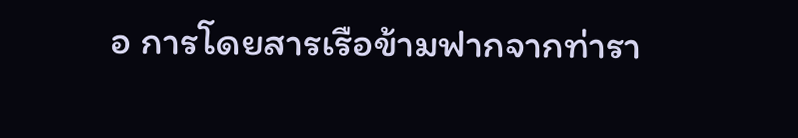อ การโดยสารเรือข้ามฟากจากท่ารา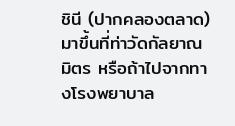ชินี (ปากคลองตลาด) มาขึ้นที่ท่าวัดกัลยาณมิตร หรือถ้าไปจากทางโรงพยาบาล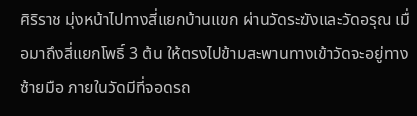ศิริราช มุ่งหน้าไปทางสี่แยกบ้านแขก ผ่านวัดระฆังและวัดอรุณ เมื่อมาถึงสี่แยกโพธิ์ 3 ต้น ให้ตรงไปข้ามสะพานทางเข้าวัดจะอยู่ทางซ้ายมือ ภายในวัดมีที่จอดรถ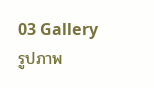03 Gallery รูปภาพ